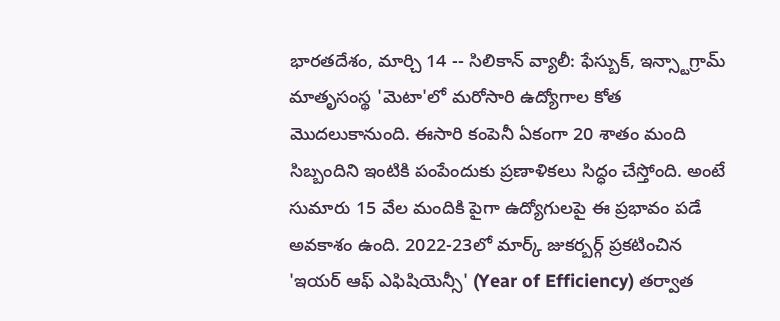భారతదేశం, మార్చి 14 -- సిలికాన్ వ్యాలీ: ఫేస్బుక్, ఇన్స్టాగ్రామ్ మాతృసంస్థ 'మెటా'లో మరోసారి ఉద్యోగాల కోత మొదలుకానుంది. ఈసారి కంపెనీ ఏకంగా 20 శాతం మంది సిబ్బందిని ఇంటికి పంపేందుకు ప్రణాళికలు సిద్ధం చేస్తోంది. అంటే సుమారు 15 వేల మందికి పైగా ఉద్యోగులపై ఈ ప్రభావం పడే అవకాశం ఉంది. 2022-23లో మార్క్ జుకర్బర్గ్ ప్రకటించిన 'ఇయర్ ఆఫ్ ఎఫిషియెన్సీ' (Year of Efficiency) తర్వాత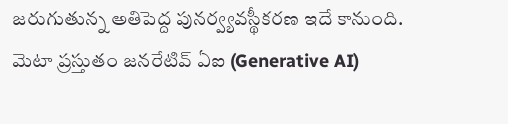జరుగుతున్న అతిపెద్ద పునర్వ్యవస్థీకరణ ఇదే కానుంది.
మెటా ప్రస్తుతం జనరేటివ్ ఏఐ (Generative AI)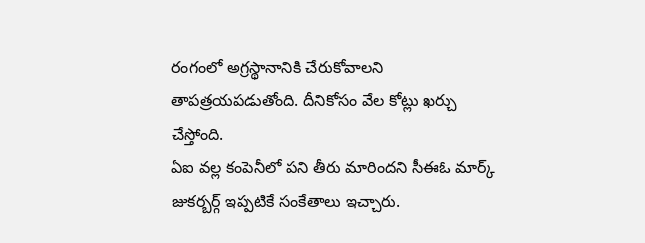రంగంలో అగ్రస్థానానికి చేరుకోవాలని తాపత్రయపడుతోంది. దీనికోసం వేల కోట్లు ఖర్చు చేస్తోంది.
ఏఐ వల్ల కంపెనీలో పని తీరు మారిందని సీఈఓ మార్క్ జుకర్బర్గ్ ఇప్పటికే సంకేతాలు ఇచ్చారు.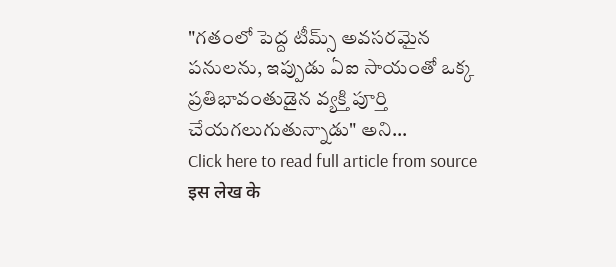"గతంలో పెద్ద టీమ్స్ అవసరమైన పనులను, ఇప్పుడు ఏఐ సాయంతో ఒక్క ప్రతిభావంతుడైన వ్యక్తి పూర్తి చేయగలుగుతున్నాడు" అని...
Click here to read full article from source
इस लेख के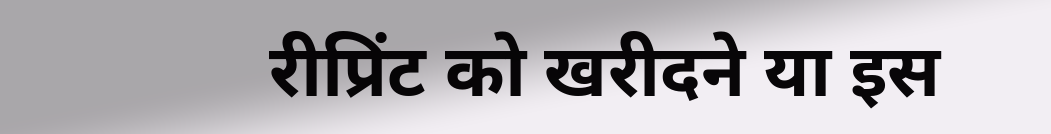रीप्रिंट को खरीदने या इस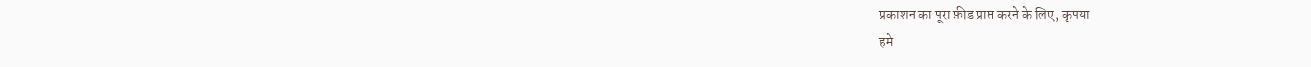प्रकाशन का पूरा फ़ीड प्राप्त करने के लिए, कृपया
हमे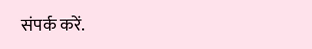संपर्क करें.